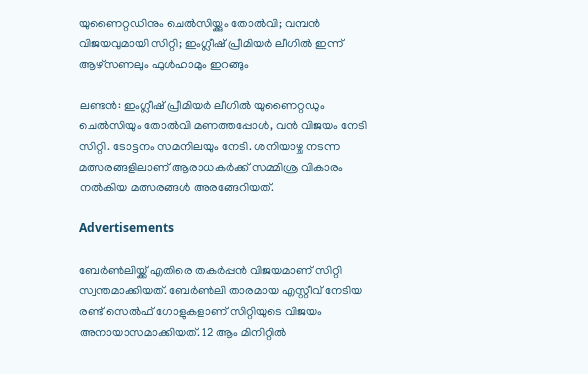യുണൈറ്റഡിനും ചെൽസിയ്ക്കും തോൽവി; വമ്പൻ വിജയവുമായി സിറ്റി; ഇംഗ്ലീഷ് പ്രീമിയർ ലീഗിൽ ഇന്ന് ആഴ്‌സണലും ഫുൾഹാമും ഇറങ്ങും

ലണ്ടൻ: ഇംഗ്ലീഷ് പ്രീമിയർ ലീഗിൽ യുണൈറ്റഡും ചെൽസിയും തോൽവി മണത്തപ്പോൾ, വൻ വിജയം നേടി സിറ്റി. ടോട്ടനം സമനിലയും നേടി. ശനിയാഴ്ച നടന്ന മത്സരങ്ങളിലാണ് ആരാധകർക്ക് സമ്മിശ്ര വികാരം നൽകിയ മത്സരങ്ങൾ അരങ്ങേറിയത്.

Advertisements

ബേർൺലിയ്ക്ക് എതിരെ തകർപ്പൻ വിജയമാണ് സിറ്റി സ്വന്തമാക്കിയത്. ബേർൺലി താരമായ എസ്റ്റീവ് നേടിയ രണ്ട് സെൽഫ് ഗോളുകളാണ് സിറ്റിയുടെ വിജയം അനായാസമാക്കിയത്. 12 ആം മിനിറ്റിൽ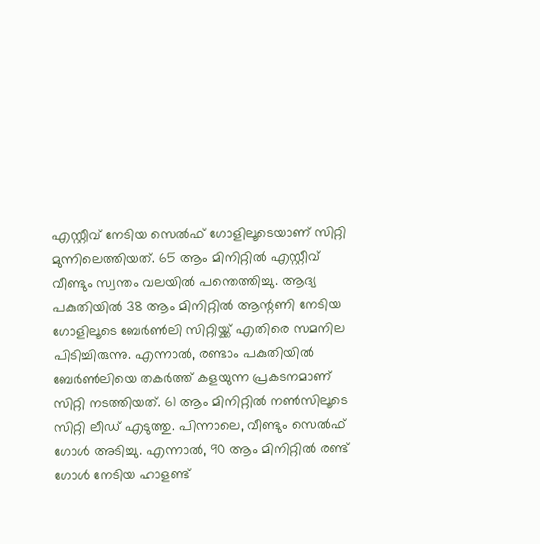എസ്റ്റീവ് നേടിയ സെൽഫ് ഗോളിലൂടെയാണ് സിറ്റി മുന്നിലെത്തിയത്. 65 ആം മിനിറ്റിൽ എസ്റ്റീവ് വീണ്ടും സ്വന്തം വലയിൽ പന്തെത്തിച്ചു. ആദ്യ പകുതിയിൽ 38 ആം മിനിറ്റിൽ ആന്റണി നേടിയ ഗോളിലൂടെ ബേർൺലി സിറ്റിയ്ക്ക് എതിരെ സമനില പിടിച്ചിരുന്നു. എന്നാൽ, രണ്ടാം പകുതിയിൽ ബേർൺലിയെ തകർത്ത് കളയുന്ന പ്രകടനമാണ് സിറ്റി നടത്തിയത്. 61 ആം മിനിറ്റിൽ നൺസിലൂടെ സിറ്റി ലീഡ് എടുത്തു. പിന്നാലെ, വീണ്ടും സെൽഫ് ഗോൾ അടിച്ചു. എന്നാൽ, 90 ആം മിനിറ്റിൽ രണ്ട് ഗോൾ നേടിയ ഹാളണ്ട്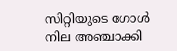സിറ്റിയുടെ ഗോൾ നില അഞ്ചാക്കി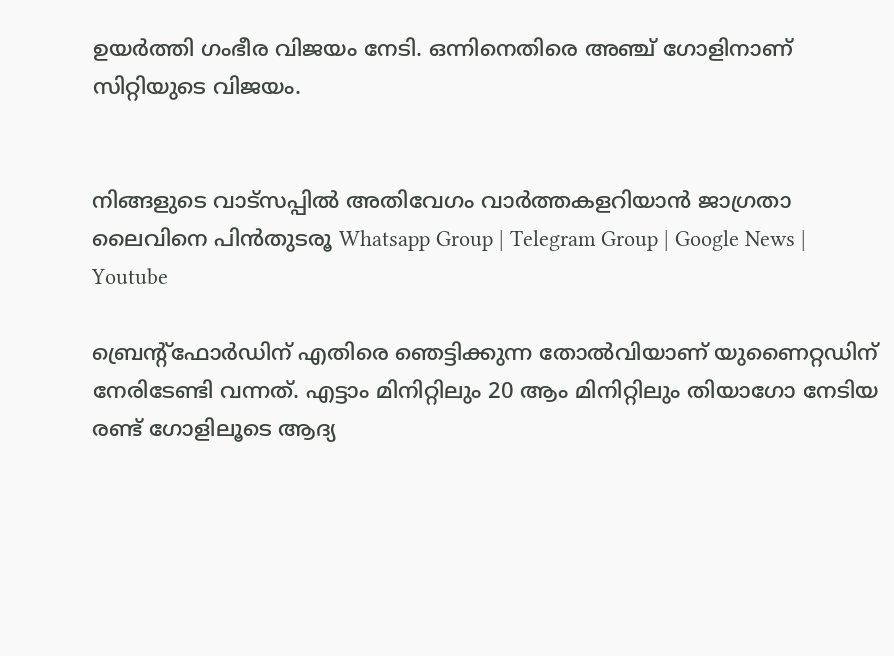ഉയർത്തി ഗംഭീര വിജയം നേടി. ഒന്നിനെതിരെ അഞ്ച് ഗോളിനാണ് സിറ്റിയുടെ വിജയം.


നിങ്ങളുടെ വാട്സപ്പിൽ അതിവേഗം വാർത്തകളറിയാൻ ജാഗ്രതാ ലൈവിനെ പിൻതുടരൂ Whatsapp Group | Telegram Group | Google News | Youtube

ബ്രെന്റ്‌ഫോർഡിന് എതിരെ ഞെട്ടിക്കുന്ന തോൽവിയാണ് യുണൈറ്റഡിന് നേരിടേണ്ടി വന്നത്. എട്ടാം മിനിറ്റിലും 20 ആം മിനിറ്റിലും തിയാഗോ നേടിയ രണ്ട് ഗോളിലൂടെ ആദ്യ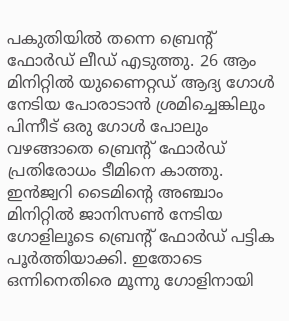പകുതിയിൽ തന്നെ ബ്രെന്റ് ഫോർഡ് ലീഡ് എടുത്തു. 26 ആം മിനിറ്റിൽ യുണൈറ്റഡ് ആദ്യ ഗോൾ നേടിയ പോരാടാൻ ശ്രമിച്ചെങ്കിലും പിന്നീട് ഒരു ഗോൾ പോലും വഴങ്ങാതെ ബ്രെന്റ് ഫോർഡ് പ്രതിരോധം ടീമിനെ കാത്തു. ഇൻജ്വറി ടൈമിന്റെ അഞ്ചാം മിനിറ്റിൽ ജാനിസൺ നേടിയ ഗോളിലൂടെ ബ്രെന്റ് ഫോർഡ് പട്ടിക പൂർത്തിയാക്കി. ഇതോടെ ഒന്നിനെതിരെ മൂന്നു ഗോളിനായി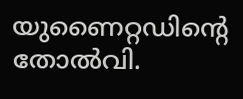യുണൈറ്റഡിന്റെ തോൽവി.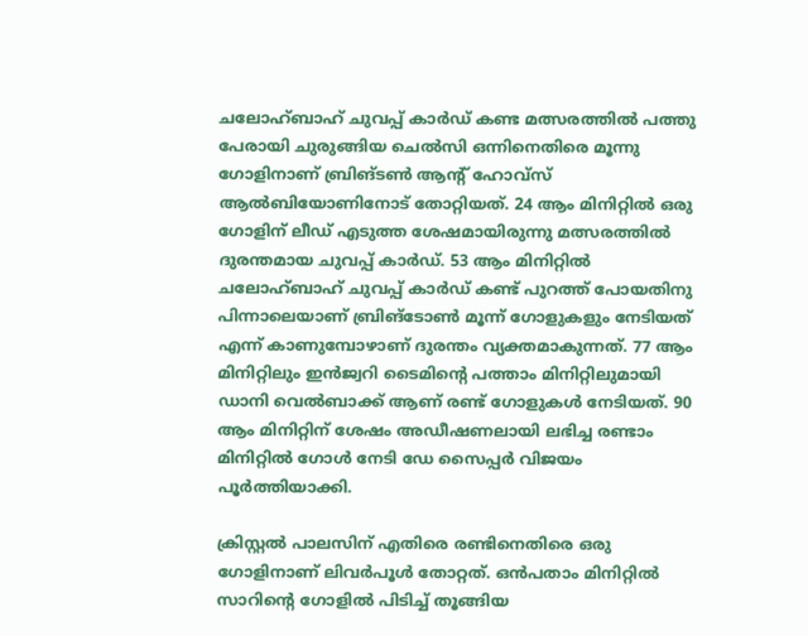ചലോഹ്ബാഹ് ചുവപ്പ് കാർഡ് കണ്ട മത്സരത്തിൽ പത്തു പേരായി ചുരുങ്ങിയ ചെൽസി ഒന്നിനെതിരെ മൂന്നു ഗോളിനാണ് ബ്രിങ്ടൺ ആന്റ് ഹോവ്‌സ് ആൽബിയോണിനോട് തോറ്റിയത്. 24 ആം മിനിറ്റിൽ ഒരു ഗോളിന് ലീഡ് എടുത്ത ശേഷമായിരുന്നു മത്സരത്തിൽ ദുരന്തമായ ചുവപ്പ് കാർഡ്. 53 ആം മിനിറ്റിൽ ചലോഹ്ബാഹ് ചുവപ്പ് കാർഡ് കണ്ട് പുറത്ത് പോയതിനു പിന്നാലെയാണ് ബ്രിങ്‌ടോൺ മൂന്ന് ഗോളുകളും നേടിയത് എന്ന് കാണുമ്പോഴാണ് ദുരന്തം വ്യക്തമാകുന്നത്. 77 ആം മിനിറ്റിലും ഇൻജ്വറി ടൈമിന്റെ പത്താം മിനിറ്റിലുമായി ഡാനി വെൽബാക്ക് ആണ് രണ്ട് ഗോളുകൾ നേടിയത്. 90 ആം മിനിറ്റിന് ശേഷം അഡീഷണലായി ലഭിച്ച രണ്ടാം മിനിറ്റിൽ ഗോൾ നേടി ഡേ സൈപ്പർ വിജയം പൂർത്തിയാക്കി.

ക്രിസ്റ്റൽ പാലസിന് എതിരെ രണ്ടിനെതിരെ ഒരു ഗോളിനാണ് ലിവർപൂൾ തോറ്റത്. ഒൻപതാം മിനിറ്റിൽ സാറിന്റെ ഗോളിൽ പിടിച്ച് തൂങ്ങിയ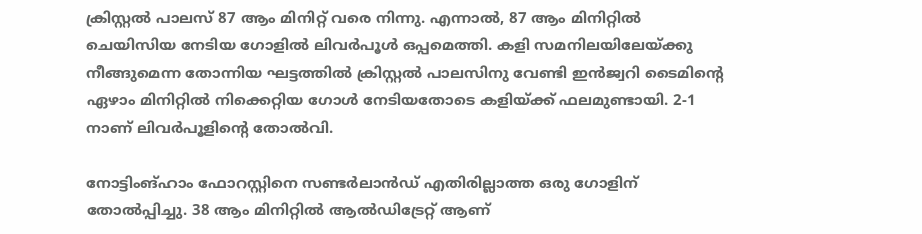ക്രിസ്റ്റൽ പാലസ് 87 ആം മിനിറ്റ് വരെ നിന്നു. എന്നാൽ, 87 ആം മിനിറ്റിൽ ചെയിസിയ നേടിയ ഗോളിൽ ലിവർപൂൾ ഒപ്പമെത്തി. കളി സമനിലയിലേയ്ക്കു നീങ്ങുമെന്ന തോന്നിയ ഘട്ടത്തിൽ ക്രിസ്റ്റൽ പാലസിനു വേണ്ടി ഇൻജ്വറി ടൈമിന്റെ ഏഴാം മിനിറ്റിൽ നിക്കെറ്റിയ ഗോൾ നേടിയതോടെ കളിയ്ക്ക് ഫലമുണ്ടായി. 2-1 നാണ് ലിവർപൂളിന്റെ തോൽവി.

നോട്ടിംങ്ഹാം ഫോറസ്റ്റിനെ സണ്ടർലാൻഡ് എതിരില്ലാത്ത ഒരു ഗോളിന് തോൽപ്പിച്ചു. 38 ആം മിനിറ്റിൽ ആൽഡിട്രേറ്റ് ആണ്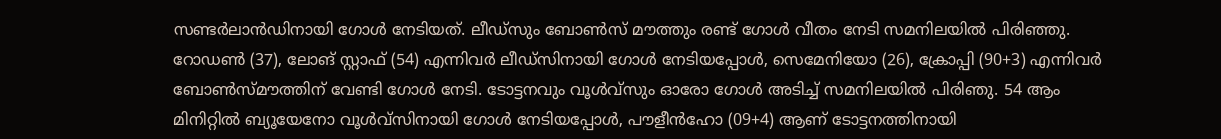സണ്ടർലാൻഡിനായി ഗോൾ നേടിയത്. ലീഡ്‌സും ബോൺസ് മൗത്തും രണ്ട് ഗോൾ വീതം നേടി സമനിലയിൽ പിരിഞ്ഞു. റോഡൺ (37), ലോങ് സ്റ്റാഫ് (54) എന്നിവർ ലീഡ്‌സിനായി ഗോൾ നേടിയപ്പോൾ, സെമേനിയോ (26), ക്രോപ്പി (90+3) എന്നിവർ ബോൺസ്മൗത്തിന് വേണ്ടി ഗോൾ നേടി. ടോട്ടനവും വൂൾവ്‌സും ഓരോ ഗോൾ അടിച്ച് സമനിലയിൽ പിരിഞു. 54 ആം മിനിറ്റിൽ ബ്യൂയേനോ വൂൾവ്‌സിനായി ഗോൾ നേടിയപ്പോൾ, പൗളീൻഹോ (09+4) ആണ് ടോട്ടനത്തിനായി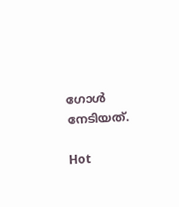ഗോൾ നേടിയത്.

Hot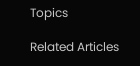Topics

Related Articles